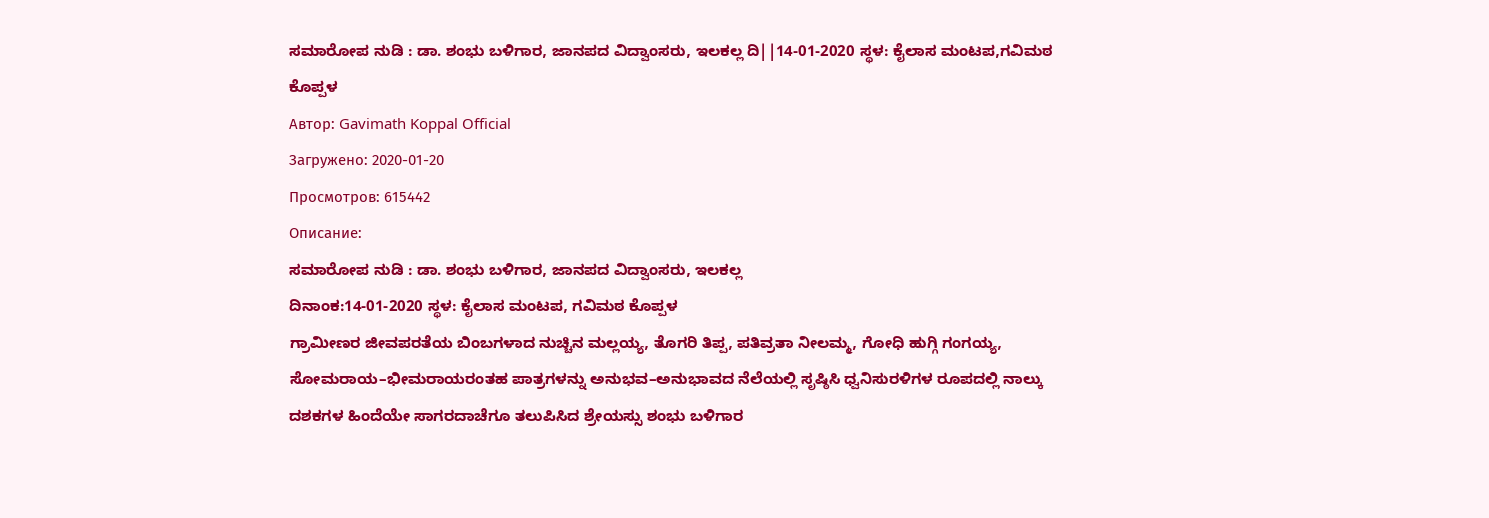ಸಮಾರೋಪ ನುಡಿ : ಡಾ. ಶಂಭು ಬಳಿಗಾರ, ಜಾನಪದ ವಿದ್ವಾಂಸರು, ಇಲಕಲ್ಲ ದಿ||14-01-2020 ಸ್ಥಳ: ಕೈಲಾಸ ಮಂಟಪ,ಗವಿಮಠ ಕೊಪ್ಪಳ
Автор: Gavimath Koppal Official
Загружено: 2020-01-20
Просмотров: 615442
Описание:
ಸಮಾರೋಪ ನುಡಿ : ಡಾ. ಶಂಭು ಬಳಿಗಾರ, ಜಾನಪದ ವಿದ್ವಾಂಸರು, ಇಲಕಲ್ಲ
ದಿನಾಂಕ:14-01-2020 ಸ್ಥಳ: ಕೈಲಾಸ ಮಂಟಪ, ಗವಿಮಠ ಕೊಪ್ಪಳ
ಗ್ರಾಮೀಣರ ಜೀವಪರತೆಯ ಬಿಂಬಗಳಾದ ನುಚ್ಚಿನ ಮಲ್ಲಯ್ಯ, ತೊಗರಿ ತಿಪ್ಪ, ಪತಿವ್ರತಾ ನೀಲಮ್ಮ, ಗೋಧಿ ಹುಗ್ಗಿ ಗಂಗಯ್ಯ, ಸೋಮರಾಯ–ಭೀಮರಾಯರಂತಹ ಪಾತ್ರಗಳನ್ನು ಅನುಭವ–ಅನುಭಾವದ ನೆಲೆಯಲ್ಲಿ ಸೃಷ್ಠಿಸಿ ಧ್ವನಿಸುರಳಿಗಳ ರೂಪದಲ್ಲಿ ನಾಲ್ಕು ದಶಕಗಳ ಹಿಂದೆಯೇ ಸಾಗರದಾಚೆಗೂ ತಲುಪಿಸಿದ ಶ್ರೇಯಸ್ಸು ಶಂಭು ಬಳಿಗಾರ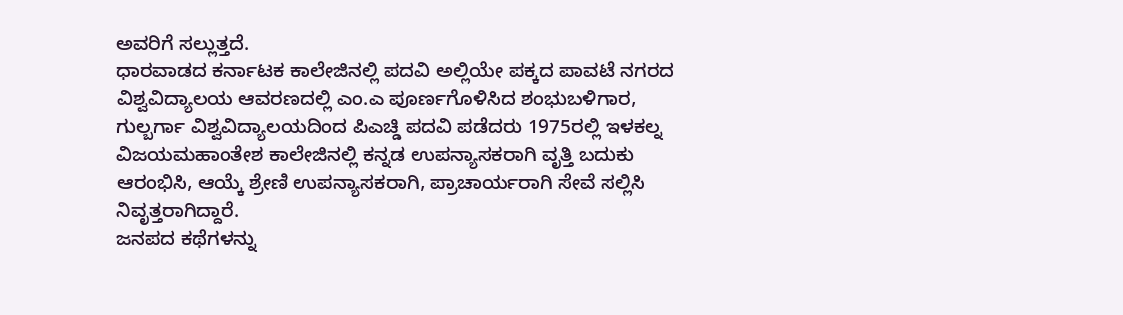ಅವರಿಗೆ ಸಲ್ಲುತ್ತದೆ.
ಧಾರವಾಡದ ಕರ್ನಾಟಕ ಕಾಲೇಜಿನಲ್ಲಿ ಪದವಿ ಅಲ್ಲಿಯೇ ಪಕ್ಕದ ಪಾವಟೆ ನಗರದ ವಿಶ್ವವಿದ್ಯಾಲಯ ಆವರಣದಲ್ಲಿ ಎಂ.ಎ ಪೂರ್ಣಗೊಳಿಸಿದ ಶಂಭುಬಳಿಗಾರ, ಗುಲ್ಬರ್ಗಾ ವಿಶ್ವವಿದ್ಯಾಲಯದಿಂದ ಪಿಎಚ್ಡಿ ಪದವಿ ಪಡೆದರು 1975ರಲ್ಲಿ ಇಳಕಲ್ನ ವಿಜಯಮಹಾಂತೇಶ ಕಾಲೇಜಿನಲ್ಲಿ ಕನ್ನಡ ಉಪನ್ಯಾಸಕರಾಗಿ ವೃತ್ತಿ ಬದುಕು ಆರಂಭಿಸಿ, ಆಯ್ಕೆ ಶ್ರೇಣಿ ಉಪನ್ಯಾಸಕರಾಗಿ, ಪ್ರಾಚಾರ್ಯರಾಗಿ ಸೇವೆ ಸಲ್ಲಿಸಿ ನಿವೃತ್ತರಾಗಿದ್ದಾರೆ.
ಜನಪದ ಕಥೆಗಳನ್ನು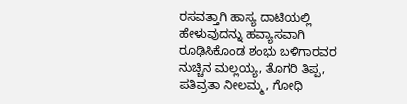ರಸವತ್ತಾಗಿ ಹಾಸ್ಯ ದಾಟಿಯಲ್ಲಿ ಹೇಳುವುದನ್ನು ಹವ್ಯಾಸವಾಗಿ ರೂಢಿಸಿಕೊಂಡ ಶಂಭು ಬಳಿಗಾರವರ ನುಚ್ಚಿನ ಮಲ್ಲಯ್ಯ, ತೊಗರಿ ತಿಪ್ಪ, ಪತಿವ್ರತಾ ನೀಲಮ್ಮ, ಗೋಧಿ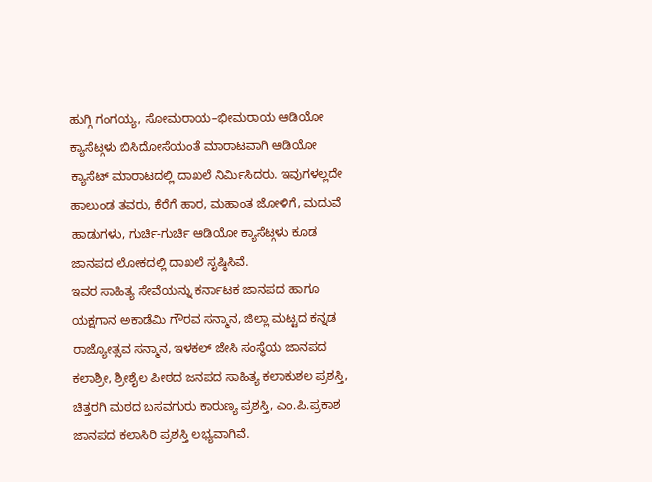ಹುಗ್ಗಿ ಗಂಗಯ್ಯ, ಸೋಮರಾಯ–ಭೀಮರಾಯ ಆಡಿಯೋ ಕ್ಯಾಸೆಟ್ಗಳು ಬಿಸಿದೋಸೆಯಂತೆ ಮಾರಾಟವಾಗಿ ಆಡಿಯೋ ಕ್ಯಾಸೆಟ್ ಮಾರಾಟದಲ್ಲಿ ದಾಖಲೆ ನಿರ್ಮಿಸಿದರು. ಇವುಗಳಲ್ಲದೇ ಹಾಲುಂಡ ತವರು, ಕೆರೆಗೆ ಹಾರ, ಮಹಾಂತ ಜೋಳಿಗೆ, ಮದುವೆ ಹಾಡುಗಳು, ಗುರ್ಚಿ-ಗುರ್ಚಿ ಆಡಿಯೋ ಕ್ಯಾಸೆಟ್ಗಳು ಕೂಡ ಜಾನಪದ ಲೋಕದಲ್ಲಿ ದಾಖಲೆ ಸೃಷ್ಠಿಸಿವೆ.
ಇವರ ಸಾಹಿತ್ಯ ಸೇವೆಯನ್ನು ಕರ್ನಾಟಕ ಜಾನಪದ ಹಾಗೂ ಯಕ್ಷಗಾನ ಅಕಾಡೆಮಿ ಗೌರವ ಸನ್ಮಾನ, ಜಿಲ್ಲಾ ಮಟ್ಟದ ಕನ್ನಡ ರಾಜ್ಯೋತ್ಸವ ಸನ್ಮಾನ, ಇಳಕಲ್ ಜೇಸಿ ಸಂಸ್ಥೆಯ ಜಾನಪದ ಕಲಾಶ್ರೀ, ಶ್ರೀಶೈಲ ಪೀಠದ ಜನಪದ ಸಾಹಿತ್ಯ ಕಲಾಕುಶಲ ಪ್ರಶಸ್ತಿ, ಚಿತ್ತರಗಿ ಮಠದ ಬಸವಗುರು ಕಾರುಣ್ಯ ಪ್ರಶಸ್ತಿ, ಎಂ.ಪಿ.ಪ್ರಕಾಶ ಜಾನಪದ ಕಲಾಸಿರಿ ಪ್ರಶಸ್ತಿ ಲಭ್ಯವಾಗಿವೆ.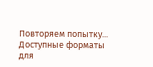Повторяем попытку...
Доступные форматы для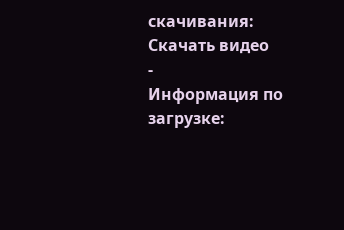скачивания:
Скачать видео
-
Информация по загрузке: